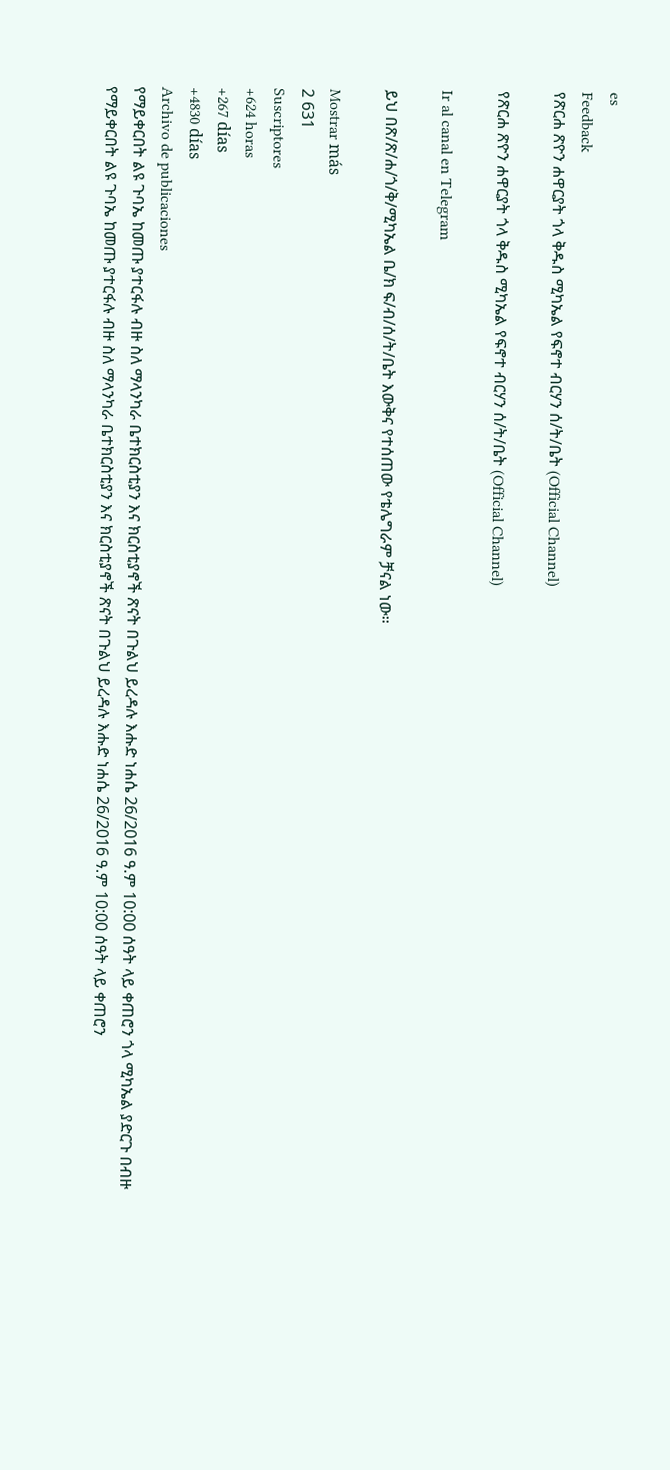es
Feedback
የጽርሐ ጽዮን ሐዋርያት ጎላ ቅዱስ ሚካኤል የፍኖተ ብርሃን ሰ/ት/ቤት (Official Channel)

የጽርሐ ጽዮን ሐዋርያት ጎላ ቅዱስ ሚካኤል የፍኖተ ብርሃን ሰ/ት/ቤት (Official Channel)

Ir al canal en Telegram

ይህ በጽ/ጽ/ሐ/ጎ/ቅ/ሚካኤል ቤ/ክ ፍ/ብ/ሰ/ት/ቤት እውቅና የተሰጠው የቴሌግራም ቻናል ነው።

Mostrar más
2 631
Suscriptores
+624 horas
+267 días
+4830 días
Archivo de publicaciones
የማይቀርበት ልዩ ጉባኤ ከመጡ ያተርፋሉ ብዙ ስለ ማላንካራ ቤተክርስቲያን እና ክርስቲያኖች ጽናት በጉልህ ይረዳሉ እሑድ ነሐሴ 26/2016 ዓ.ም 10:00 ሰዓት ላይ ቀጠሮን ጎላ ሚካኤል ያድርጉ በብዙ
የማይቀርበት ልዩ ጉባኤ ከመጡ ያተርፋሉ ብዙ ስለ ማላንካራ ቤተክርስቲያን እና ክርስቲያኖች ጽናት በጉልህ ይረዳሉ እሑድ ነሐሴ 26/2016 ዓ.ም 10:00 ሰዓት ላይ ቀጠሮን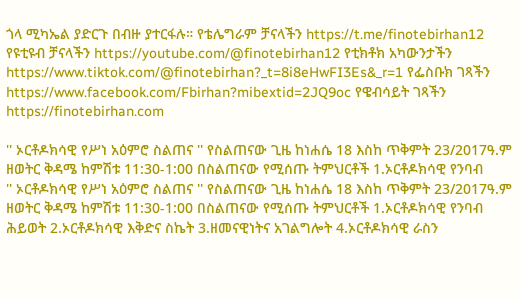ጎላ ሚካኤል ያድርጉ በብዙ ያተርፋሉ። የቴሌግራም ቻናላችን https://t.me/finotebirhan12 የዩቲዩብ ቻናላችን https://youtube.com/@finotebirhan12 የቲክቶክ አካውንታችን https://www.tiktok.com/@finotebirhan?_t=8i8eHwFI3Es&_r=1 የፌስቡክ ገጻችን  https://www.facebook.com/Fbirhan?mibextid=2JQ9oc የዌብሳይት ገጻችን https://finotebirhan.com

'' ኦርቶዶክሳዊ የሥነ አዕምሮ ስልጠና '' የስልጠናው ጊዜ ከነሐሴ 18 እስከ ጥቅምት 23/2017ዓ.ም ዘወትር ቅዳሜ ከምሽቱ 11:30-1:00 በስልጠናው የሚሰጡ ትምህርቶች 1.ኦርቶዶክሳዊ የንባብ
'' ኦርቶዶክሳዊ የሥነ አዕምሮ ስልጠና '' የስልጠናው ጊዜ ከነሐሴ 18 እስከ ጥቅምት 23/2017ዓ.ም ዘወትር ቅዳሜ ከምሽቱ 11:30-1:00 በስልጠናው የሚሰጡ ትምህርቶች 1.ኦርቶዶክሳዊ የንባብ ሕይወት 2.ኦርቶዶክሳዊ እቅድና ስኬት 3.ዘመናዊነትና አገልግሎት 4.ኦርቶዶክሳዊ ራስን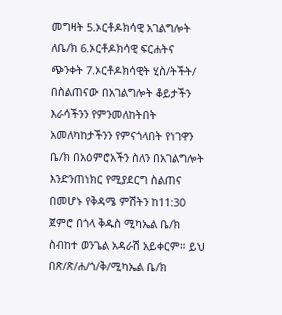መግዛት 5.ኦርቶዶክሳዊ አገልግሎት ለቤ/ክ 6.ኦርቶዶክሳዊ ፍርሐትና ጭንቀት 7.ኦርቶዶክሳዊት ሂስ/ትችት/ በስልጠናው በአገልግሎት ቆይታችን እራሳችንን የምንመለከትበት አመለካከታችንን የምናጎላበት የነገዋን ቤ/ክ በአዕምሮአችን ስለን በአገልግሎት እንድንጠነክር የሚያደርግ ስልጠና በመሆኑ የቅዳሜ ምሽትን ከ11:30 ጀምሮ በጎላ ቅዱስ ሚካኤል ቤ/ክ ስብከተ ወንጌል አዳራሽ አይቀርም። ይህ በጽ/ጽ/ሐ/ጎ/ቅ/ሚካኤል ቤ/ክ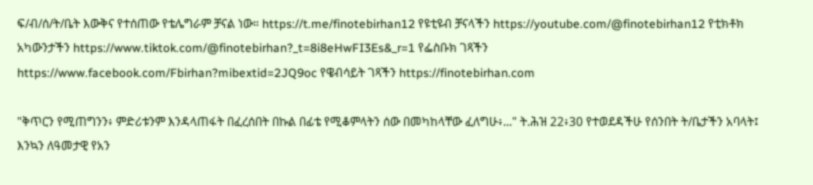ፍ/ብ/ሰ/ት/ቤት እውቅና የተሰጠው የቴሌግራም ቻናል ነው። https://t.me/finotebirhan12 የዩቲዩብ ቻናላችን https://youtube.com/@finotebirhan12 የቲክቶክ አካውንታችን https://www.tiktok.com/@finotebirhan?_t=8i8eHwFI3Es&_r=1 የፌስቡክ ገጻችን  https://www.facebook.com/Fbirhan?mibextid=2JQ9oc የዌብሳይት ገጻችን https://finotebirhan.com

"ቅጥርን የሚጠግንን፥ ምድሪቱንም እንዳላጠፋት በፈረሰበት በኩል በፊቴ የሚቆምላትን ሰው በመካከላቸው ፈለግሁ፥..." ት.ሕዝ 22፥30 የተወደዳችሁ የሰንበት ት/ቤታችን አባላት፤ እንኳን ለዓመታዊ የአን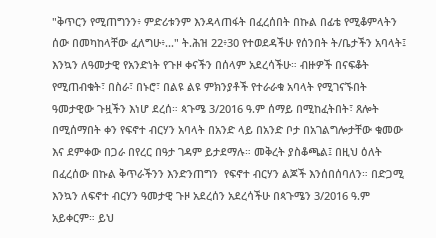"ቅጥርን የሚጠግንን፥ ምድሪቱንም እንዳላጠፋት በፈረሰበት በኩል በፊቴ የሚቆምላትን ሰው በመካከላቸው ፈለግሁ፥..." ት.ሕዝ 22፥30 የተወደዳችሁ የሰንበት ት/ቤታችን አባላት፤ እንኳን ለዓመታዊ የአንድነት የጉዞ ቀናችን በሰላም አደረሳችሁ። ብዙዎች በናፍቆት የሚጠብቁት፣ በስራ፣ በኑሮ፣ በልዩ ልዩ ምክንያቶች የተራራቁ አባላት የሚገናኙበት ዓመታዊው ጉዟችን እነሆ ደረሰ። ጳጉሜ 3/2016 ዓ.ም ሰማይ በሚከፈትበት፣ ጸሎት በሚሰማበት ቀን የፍኖተ ብርሃን አባላት በአንድ ላይ በአንድ ቦታ በአገልግሎታቸው ቁመው እና ደምቀው በጋራ በየረር በዓታ ገዳም ይታደማሉ። መቅረት ያስቆጫል፤ በዚህ ዕለት በፈረሰው በኩል ቅጥራችንን እንድንጠግን  የፍኖተ ብርሃን ልጆች እንሰበሰባለን። በድጋሚ እንኳን ለፍኖተ ብርሃን ዓመታዊ ጉዞ አደረሰን አደረሳችሁ በጳጉሜን 3/2016 ዓ.ም አይቀርም። ይህ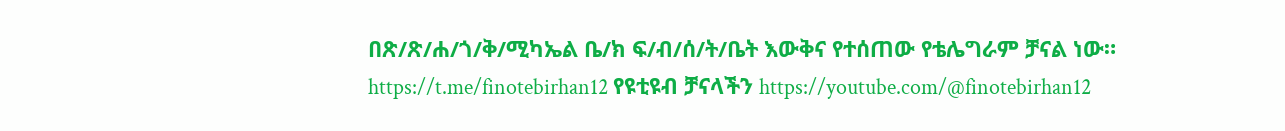በጽ/ጽ/ሐ/ጎ/ቅ/ሚካኤል ቤ/ክ ፍ/ብ/ሰ/ት/ቤት እውቅና የተሰጠው የቴሌግራም ቻናል ነው። https://t.me/finotebirhan12 የዩቲዩብ ቻናላችን https://youtube.com/@finotebirhan12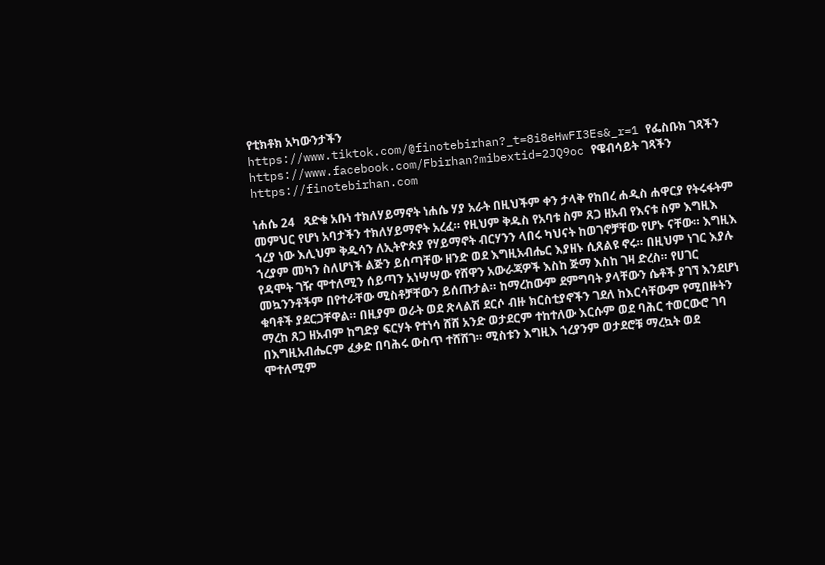የቲክቶክ አካውንታችን https://www.tiktok.com/@finotebirhan?_t=8i8eHwFI3Es&_r=1 የፌስቡክ ገጻችን  https://www.facebook.com/Fbirhan?mibextid=2JQ9oc የዌብሳይት ገጻችን https://finotebirhan.com

ነሐሴ 24   ጻድቁ አቡነ ተክለሃይማኖት ነሐሴ ሃያ አራት በዚህችም ቀን ታላቅ የከበረ ሐዲስ ሐዋርያ የትሩፋትም መምህር የሆነ አባታችን ተክለሃይማኖት አረፈ። የዚህም ቅዱስ የአባቱ ስም ጸጋ ዘአብ የእናቱ ስም እግዚእ ኀረያ ነው እሊህም ቅዱሳን ለኢትዮጵያ የሃይማኖት ብርሃንን ላበሩ ካህናት ከወገኖቻቸው የሆኑ ናቸው። እግዚእ ኀረያም መካን ስለሆነች ልጅን ይሰጣቸው ዘንድ ወደ እግዚአብሔር እያዘኑ ሲጸልዩ ኖሩ። በዚህም ነገር እያሉ የዳሞት ገዥ ሞተለሚን ሰይጣን አነሣሣው የሸዋን አውራጃዎች እስከ ጅማ እስከ ገዛ ድረስ። የሀገር መኳንንቶችም በየተራቸው ሚስቶቻቸውን ይሰጡታል። ከማረከውም ደምግባት ያላቸውን ሴቶች ያገኘ እንደሆነ ቁባቶች ያደርጋቸዋል። በዚያም ወራት ወደ ጽላልሽ ደርሶ ብዙ ክርስቲያኖችን ገደለ ከእርሳቸውም የሚበዙትን ማረከ ጸጋ ዘአብም ከግድያ ፍርሃት የተነሳ ሸሸ አንድ ወታደርም ተከተለው እርሱም ወደ ባሕር ተወርውሮ ገባ በእግዚአብሔርም ፈቃድ በባሕሩ ውስጥ ተሸሸገ። ሚስቱን እግዚእ ኀረያንም ወታደሮቹ ማረኳት ወደ ሞተለሚም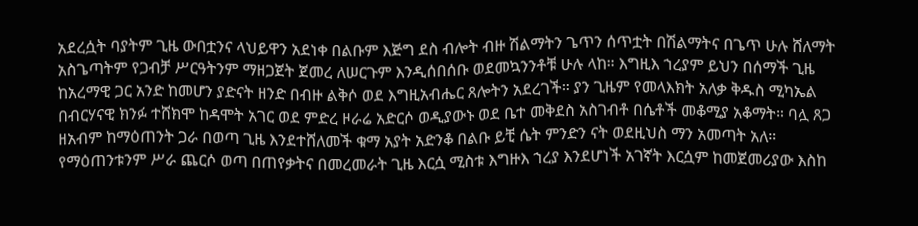አደረሷት ባያትም ጊዜ ውበቷንና ላህይዋን አደነቀ በልቡም እጅግ ደስ ብሎት ብዙ ሽልማትን ጌጥን ሰጥቷት በሽልማትና በጌጥ ሁሉ ሸለማት አስጌጣትም የጋብቻ ሥርዓትንም ማዘጋጀት ጀመረ ለሠርጉም እንዲሰበሰቡ ወደመኳንንቶቹ ሁሉ ላከ። እግዚእ ኀረያም ይህን በሰማች ጊዜ ከአረማዊ ጋር አንድ ከመሆን ያድናት ዘንድ በብዙ ልቅሶ ወደ እግዚአብሔር ጸሎትን አደረገች። ያን ጊዜም የመላእክት አለቃ ቅዱስ ሚካኤል በብርሃናዊ ክንፉ ተሸክሞ ከዳሞት አገር ወደ ምድረ ዞራሬ አድርሶ ወዲያውኑ ወደ ቤተ መቅደስ አስገብቶ በሴቶች መቆሚያ አቆማት። ባሏ ጸጋ ዘአብም ከማዕጠንት ጋራ በወጣ ጊዜ እንደተሸለመች ቁማ አያት አድንቆ በልቡ ይቺ ሴት ምንድን ናት ወደዚህስ ማን አመጣት አለ። የማዕጠንቱንም ሥራ ጨርሶ ወጣ በጠየቃትና በመረመራት ጊዜ እርሷ ሚስቱ እግዙእ ኀረያ እንደሆነች አገኛት እርሷም ከመጀመሪያው እስከ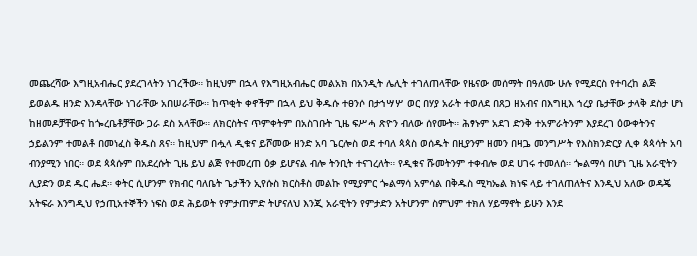መጨረሻው እግዚአብሔር ያደረገላትን ነገረችው። ከዚህም በኋላ የእግዚአብሔር መልአክ በአንዲት ሌሊት ተገለጠላቸው የዜናው መሰማት በዓለሙ ሁሉ የሚደርስ የተባረከ ልጅ ይወልዱ ዘንድ እንዳላቸው ነገራቸው አበሠራቸው። ከጥቂት ቀኖችም በኋላ ይህ ቅዱሱ ተፀንሶ በታኀሣሦ ወር በሃያ አራት ተወለደ በጸጋ ዘአብና በእግዚእ ኀረያ ቤታቸው ታላቅ ደስታ ሆነ ከዘመዶቻቸውና ከጐረቤቶቻቸው ጋራ ደስ አላቸው። ለክርስትና ጥምቀትም በአስገቡት ጊዜ ፍሥሓ ጽዮን ብለው ሰየሙት። ሕፃኑም አደገ ድንቅ ተአምራትንም እያደረገ ዕውቀትንና ኃይልንም ተመልቶ በመነፈስ ቅዱስ ጸና። ከዚህም በሗላ ዲቁና ይሾመው ዘንድ አባ ጌርሎስ ወደ ተባለ ጳጳስ ወሰዱት በዚያንም ዘመን በዛጔ መንግሥት የእስክንድርያ ሊቀ ጳጳሳት አባ ብንያሚን ነበር። ወደ ጳጳሱም በአደረሱት ጊዜ ይህ ልጅ የተመረጠ ዕቃ ይሆናል ብሎ ትንቢት ተናገረለት። የዲቁና ሹመትንም ተቀብሎ ወደ ሀገሩ ተመለሰ። ጐልማሳ በሆነ ጊዜ አራዊትን ሊያድን ወደ ዱር ሔደ። ቀትር ሲሆንም የክብር ባለቤት ጌታችን ኢየሱስ ክርስቶስ መልኩ የሚያምር ጐልማሳ አምሳል በቅዱስ ሚካኤል ክነፍ ላይ ተገለጠለትና እንዲህ አለው ወዳጄ አትፍራ እንግዲህ የኃጢአተኞችን ነፍስ ወደ ሕይወት የምታጠምድ ትሆናለህ እንጂ አራዊትን የምታድን አትሆንም ስምህም ተክለ ሃይማኖት ይሁን እንደ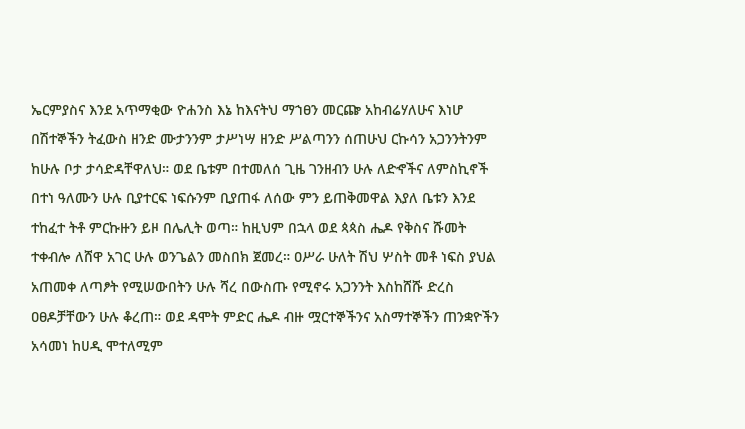ኤርምያስና እንደ አጥማቂው ዮሐንስ እኔ ከእናትህ ማኀፀን መርጬ አከብሬሃለሁና እነሆ በሽተኞችን ትፈውስ ዘንድ ሙታንንም ታሥነሣ ዘንድ ሥልጣንን ሰጠሁህ ርኩሳን አጋንንትንም ከሁሉ ቦታ ታሳድዳቸዋለህ። ወደ ቤቱም በተመለሰ ጊዜ ገንዘብን ሁሉ ለድኆችና ለምስኪኖች በተነ ዓለሙን ሁሉ ቢያተርፍ ነፍሱንም ቢያጠፋ ለሰው ምን ይጠቅመዋል እያለ ቤቱን እንደ ተከፈተ ትቶ ምርኩዙን ይዞ በሌሊት ወጣ። ከዚህም በኋላ ወደ ጳጳስ ሔዶ የቅስና ሹመት ተቀብሎ ለሸዋ አገር ሁሉ ወንጌልን መስበክ ጀመረ። ዐሥራ ሁለት ሽህ ሦስት መቶ ነፍስ ያህል አጠመቀ ለጣፆት የሚሠውበትን ሁሉ ሻረ በውስጡ የሚኖሩ አጋንንት እስከሸሹ ድረስ ዐፀዶቻቸውን ሁሉ ቆረጠ። ወደ ዳሞት ምድር ሔዶ ብዙ ሟርተኞችንና አስማተኞችን ጠንቋዮችን አሳመነ ከሀዲ ሞተለሚም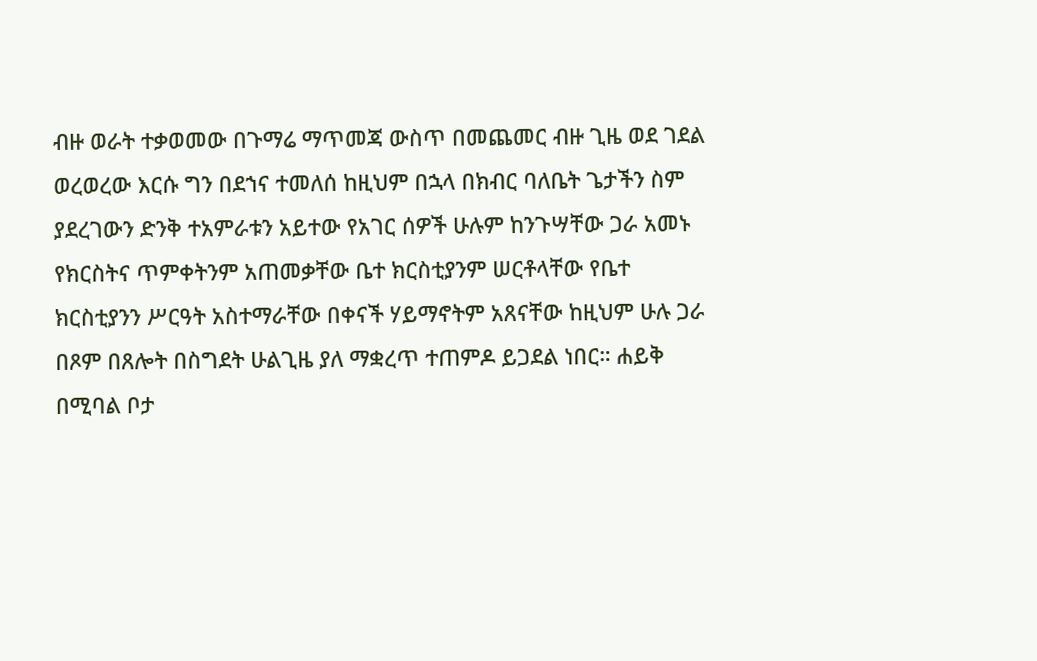ብዙ ወራት ተቃወመው በጉማሬ ማጥመጃ ውስጥ በመጨመር ብዙ ጊዜ ወደ ገደል ወረወረው እርሱ ግን በደኀና ተመለሰ ከዚህም በኋላ በክብር ባለቤት ጌታችን ስም ያደረገውን ድንቅ ተአምራቱን አይተው የአገር ሰዎች ሁሉም ከንጉሣቸው ጋራ አመኑ የክርስትና ጥምቀትንም አጠመቃቸው ቤተ ክርስቲያንም ሠርቶላቸው የቤተ ክርስቲያንን ሥርዓት አስተማራቸው በቀናች ሃይማኖትም አጸናቸው ከዚህም ሁሉ ጋራ በጾም በጸሎት በስግደት ሁልጊዜ ያለ ማቋረጥ ተጠምዶ ይጋደል ነበር። ሐይቅ በሚባል ቦታ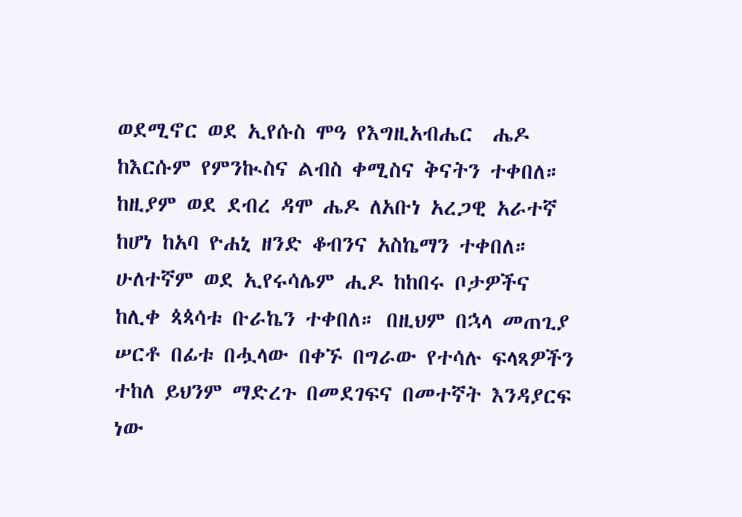ወደሚኖር ወደ ኢየሱስ ሞዓ የእግዚአብሔር  ሔዶ ከእርሱም የምንኲስና ልብስ ቀሚስና ቅናትን ተቀበለ። ከዚያም ወደ ደብረ ዳሞ ሔዶ ለአቡነ አረጋዊ አራተኛ ከሆነ ከአባ ዮሐኒ ዘንድ ቆብንና አስኬማን ተቀበለ። ሁለተኛም ወደ ኢየሩሳሌም ሒዶ ከከበሩ ቦታዎችና ከሊቀ ጳጳሳቱ ቡራኬን ተቀበለ። በዚህም በኋላ መጠጊያ ሠርቶ በፊቱ በሗላው በቀኙ በግራው የተሳሉ ፍላጻዎችን ተከለ ይህንም ማድረጉ በመደገፍና በመተኛት እንዳያርፍ ነው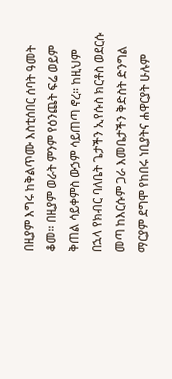በዚያም እግሩ ከቅልጥሙ እስቲሰበር ሰባት ዓመት ቆመ። በዚያም ወራት ምንም የዕንጨት ፍሬ ወይም ቅጠል ሳይቀምስ ውኃም ሳይጠጣ ኖረ። ከዚህም በኋላ የክብር ባለቤት ጌታችን ኢየሱስ ክርቶስ ወደርሱ መጣ ከእርሱም ጋራ እመቤታችን ቅድስት ድንግል ማርያም ደግሞ የከበሩ ነቢያትና ሐዋርያት ሁሉም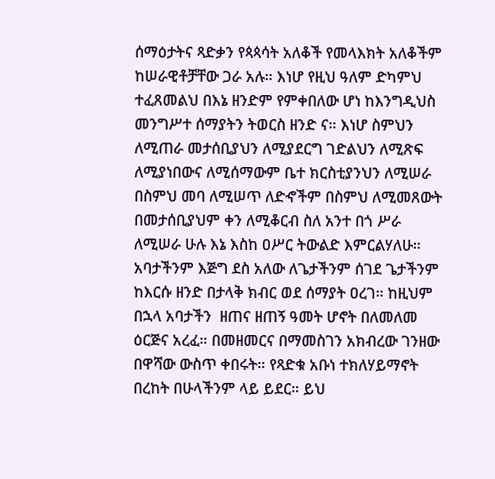ሰማዕታትና ጻድቃን የጳጳሳት አለቆች የመላእክት አለቆችም ከሠራዊቶቻቸው ጋራ አሉ። እነሆ የዚህ ዓለም ድካምህ ተፈጸመልህ በእኔ ዘንድም የምቀበለው ሆነ ከእንግዲህስ መንግሥተ ሰማያትን ትወርስ ዘንድ ና። እነሆ ስምህን ለሚጠራ መታሰቢያህን ለሚያደርግ ገድልህን ለሚጽፍ ለሚያነበውና ለሚሰማውም ቤተ ክርስቲያንህን ለሚሠራ በስምህ መባ ለሚሠጥ ለድኆችም በስምህ ለሚመጸውት በመታሰቢያህም ቀን ለሚቆርብ ስለ አንተ በጎ ሥራ ለሚሠራ ሁሉ እኔ እስከ ዐሥር ትውልድ እምርልሃለሁ። አባታችንም እጅግ ደስ አለው ለጌታችንም ሰገደ ጌታችንም ከእርሱ ዘንድ በታላቅ ክብር ወደ ሰማያት ዐረገ። ከዚህም በኋላ አባታችን  ዘጠና ዘጠኝ ዓመት ሆኖት በለመለመ ዕርጅና አረፈ። በመዘመርና በማመስገን አክብረው ገንዘው በዋሻው ውስጥ ቀበሩት። የጻድቁ አቡነ ተክለሃይማኖት በረከት በሁላችንም ላይ ይደር። ይህ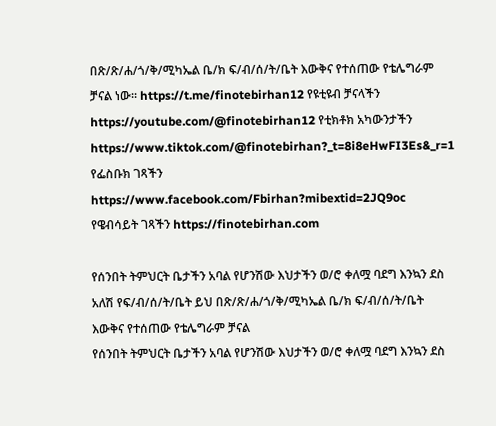በጽ/ጽ/ሐ/ጎ/ቅ/ሚካኤል ቤ/ክ ፍ/ብ/ሰ/ት/ቤት እውቅና የተሰጠው የቴሌግራም ቻናል ነው። https://t.me/finotebirhan12 የዩቲዩብ ቻናላችን https://youtube.com/@finotebirhan12 የቲክቶክ አካውንታችን https://www.tiktok.com/@finotebirhan?_t=8i8eHwFI3Es&_r=1 የፌስቡክ ገጻችን  https://www.facebook.com/Fbirhan?mibextid=2JQ9oc የዌብሳይት ገጻችን https://finotebirhan.com

የሰንበት ትምህርት ቤታችን አባል የሆንሽው እህታችን ወ/ሮ ቀለሟ ባደግ እንኳን ደስ አለሽ የፍ/ብ/ሰ/ት/ቤት ይህ በጽ/ጽ/ሐ/ጎ/ቅ/ሚካኤል ቤ/ክ ፍ/ብ/ሰ/ት/ቤት እውቅና የተሰጠው የቴሌግራም ቻናል
የሰንበት ትምህርት ቤታችን አባል የሆንሽው እህታችን ወ/ሮ ቀለሟ ባደግ እንኳን ደስ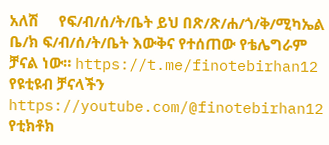አለሽ     የፍ/ብ/ሰ/ት/ቤት ይህ በጽ/ጽ/ሐ/ጎ/ቅ/ሚካኤል ቤ/ክ ፍ/ብ/ሰ/ት/ቤት እውቅና የተሰጠው የቴሌግራም ቻናል ነው። https://t.me/finotebirhan12 የዩቲዩብ ቻናላችን https://youtube.com/@finotebirhan12 የቲክቶክ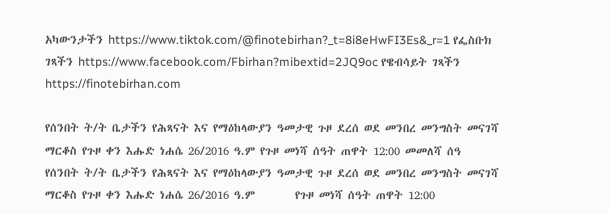አካውንታችን https://www.tiktok.com/@finotebirhan?_t=8i8eHwFI3Es&_r=1 የፌስቡክ ገጻችን https://www.facebook.com/Fbirhan?mibextid=2JQ9oc የዌብሳይት ገጻችን https://finotebirhan.com

የሰንበት ት/ት ቤታችን የሕጻናት እና የማዕከላውያን ዓመታዊ ጉዞ ደረሰ ወደ መንበረ መንግስት መናገሻ ማርቆስ የጉዞ ቀን እሑድ ነሐሴ 26/2016 ዓ.ም የጉዞ መነሻ ሰዓት ጠዋት 12:00 መመለሻ ሰዓ
የሰንበት ት/ት ቤታችን የሕጻናት እና የማዕከላውያን ዓመታዊ ጉዞ ደረሰ ወደ መንበረ መንግስት መናገሻ ማርቆስ የጉዞ ቀን እሑድ ነሐሴ 26/2016 ዓ.ም        የጉዞ መነሻ ሰዓት ጠዋት 12:00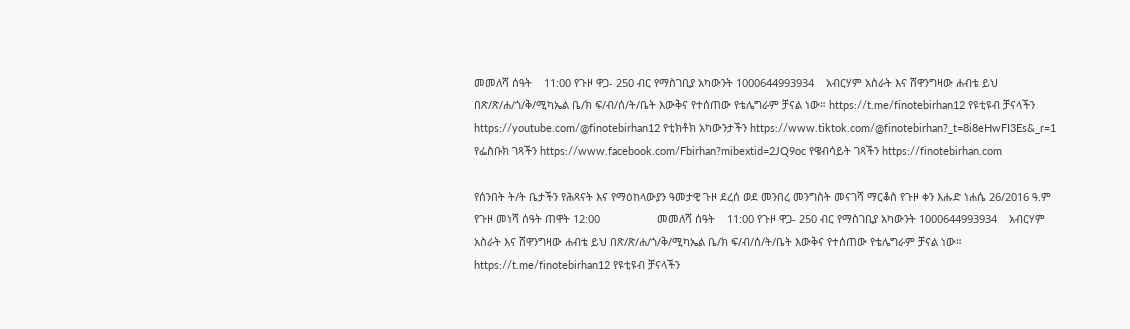መመለሻ ሰዓት    11:00 የጉዞ ዋጋ- 250 ብር የማስገቢያ አካውንት 1000644993934    አብርሃም አስራት እና ሸዋንግዛው ሐብቴ ይህ በጽ/ጽ/ሐ/ጎ/ቅ/ሚካኤል ቤ/ክ ፍ/ብ/ሰ/ት/ቤት እውቅና የተሰጠው የቴሌግራም ቻናል ነው። https://t.me/finotebirhan12 የዩቲዩብ ቻናላችን https://youtube.com/@finotebirhan12 የቲክቶክ አካውንታችን https://www.tiktok.com/@finotebirhan?_t=8i8eHwFI3Es&_r=1 የፌስቡክ ገጻችን https://www.facebook.com/Fbirhan?mibextid=2JQ9oc የዌብሳይት ገጻችን https://finotebirhan.com

የሰንበት ት/ት ቤታችን የሕጻናት እና የማዕከላውያን ዓመታዊ ጉዞ ደረሰ ወደ መንበረ መንግስት መናገሻ ማርቆስ የጉዞ ቀን እሑድ ነሐሴ 26/2016 ዓ.ም        የጉዞ መነሻ ሰዓት ጠዋት 12:00                   መመለሻ ሰዓት    11:00 የጉዞ ዋጋ- 250 ብር የማስገቢያ አካውንት 1000644993934    አብርሃም አስራት እና ሸዋንግዛው ሐብቴ ይህ በጽ/ጽ/ሐ/ጎ/ቅ/ሚካኤል ቤ/ክ ፍ/ብ/ሰ/ት/ቤት እውቅና የተሰጠው የቴሌግራም ቻናል ነው። https://t.me/finotebirhan12 የዩቲዩብ ቻናላችን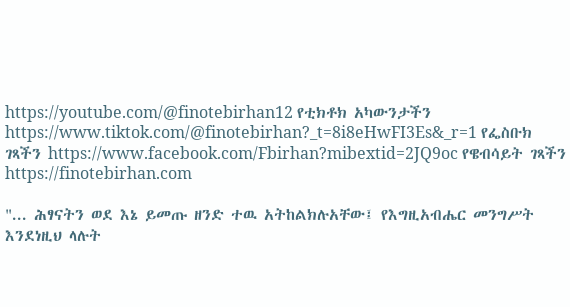https://youtube.com/@finotebirhan12 የቲክቶክ አካውንታችን https://www.tiktok.com/@finotebirhan?_t=8i8eHwFI3Es&_r=1 የፌስቡክ ገጻችን https://www.facebook.com/Fbirhan?mibextid=2JQ9oc የዌብሳይት ገጻችን https://finotebirhan.com

"... ሕፃናትን ወደ እኔ ይመጡ ዘንድ ተዉ አትከልክሉአቸው፤ የእግዚአብሔር መንግሥት እንደነዚህ ላሉት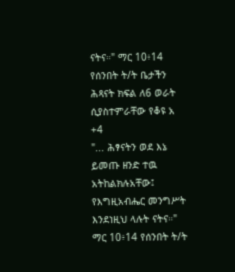ናትና።" ማር 10፥14 የሰንበት ት/ት ቤታችን ሕጻናት ክፍል ለ6 ወራት ሲያስተምራቸው የቆዩ አ
+4
"... ሕፃናትን ወደ እኔ ይመጡ ዘንድ ተዉ አትከልክሉአቸው፤ የእግዚአብሔር መንግሥት እንደነዚህ ላሉት ናትና።" ማር 10፥14 የሰንበት ት/ት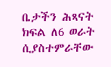ቤታችን ሕጻናት ክፍል ለ6 ወራት ሲያስተምራቸው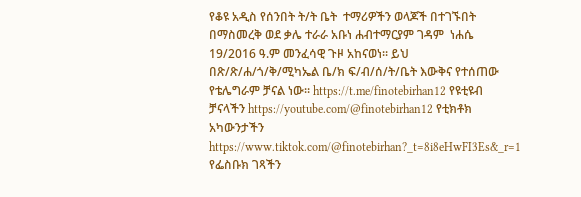የቆዩ አዲስ የሰንበት ት/ት ቤት  ተማሪዎችን ወላጆች በተገኙበት በማስመረቅ ወደ ቃሌ ተራራ አቡነ ሐብተማርያም ገዳም  ነሐሴ 19/2016 ዓ.ም መንፈሳዊ ጉዞ አከናወነ። ይህ በጽ/ጽ/ሐ/ጎ/ቅ/ሚካኤል ቤ/ክ ፍ/ብ/ሰ/ት/ቤት እውቅና የተሰጠው የቴሌግራም ቻናል ነው። https://t.me/finotebirhan12 የዩቲዩብ ቻናላችን https://youtube.com/@finotebirhan12 የቲክቶክ አካውንታችን https://www.tiktok.com/@finotebirhan?_t=8i8eHwFI3Es&_r=1 የፌስቡክ ገጻችን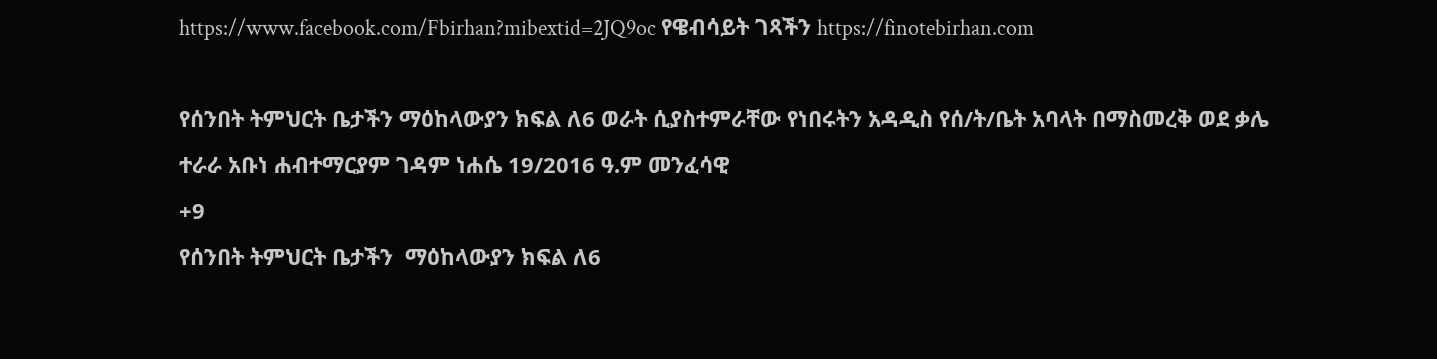https://www.facebook.com/Fbirhan?mibextid=2JQ9oc የዌብሳይት ገጻችን https://finotebirhan.com

የሰንበት ትምህርት ቤታችን ማዕከላውያን ክፍል ለ6 ወራት ሲያስተምራቸው የነበሩትን አዳዲስ የሰ/ት/ቤት አባላት በማስመረቅ ወደ ቃሌ ተራራ አቡነ ሐብተማርያም ገዳም ነሐሴ 19/2016 ዓ.ም መንፈሳዊ
+9
የሰንበት ትምህርት ቤታችን  ማዕከላውያን ክፍል ለ6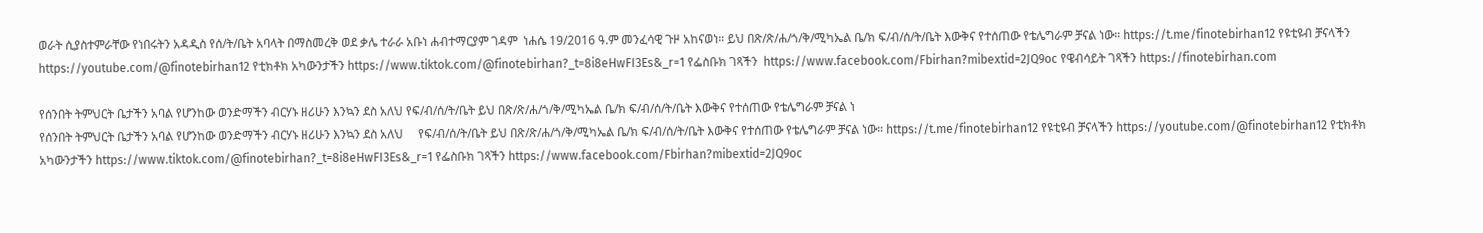ወራት ሲያስተምራቸው የነበሩትን አዳዲስ የሰ/ት/ቤት አባላት በማስመረቅ ወደ ቃሌ ተራራ አቡነ ሐብተማርያም ገዳም  ነሐሴ 19/2016 ዓ.ም መንፈሳዊ ጉዞ አከናወነ። ይህ በጽ/ጽ/ሐ/ጎ/ቅ/ሚካኤል ቤ/ክ ፍ/ብ/ሰ/ት/ቤት እውቅና የተሰጠው የቴሌግራም ቻናል ነው። https://t.me/finotebirhan12 የዩቲዩብ ቻናላችን https://youtube.com/@finotebirhan12 የቲክቶክ አካውንታችን https://www.tiktok.com/@finotebirhan?_t=8i8eHwFI3Es&_r=1 የፌስቡክ ገጻችን  https://www.facebook.com/Fbirhan?mibextid=2JQ9oc የዌብሳይት ገጻችን https://finotebirhan.com

የሰንበት ትምህርት ቤታችን አባል የሆንከው ወንድማችን ብርሃኑ ዘሪሁን እንኳን ደስ አለህ የፍ/ብ/ሰ/ት/ቤት ይህ በጽ/ጽ/ሐ/ጎ/ቅ/ሚካኤል ቤ/ክ ፍ/ብ/ሰ/ት/ቤት እውቅና የተሰጠው የቴሌግራም ቻናል ነ
የሰንበት ትምህርት ቤታችን አባል የሆንከው ወንድማችን ብርሃኑ ዘሪሁን እንኳን ደስ አለህ     የፍ/ብ/ሰ/ት/ቤት ይህ በጽ/ጽ/ሐ/ጎ/ቅ/ሚካኤል ቤ/ክ ፍ/ብ/ሰ/ት/ቤት እውቅና የተሰጠው የቴሌግራም ቻናል ነው። https://t.me/finotebirhan12 የዩቲዩብ ቻናላችን https://youtube.com/@finotebirhan12 የቲክቶክ አካውንታችን https://www.tiktok.com/@finotebirhan?_t=8i8eHwFI3Es&_r=1 የፌስቡክ ገጻችን https://www.facebook.com/Fbirhan?mibextid=2JQ9oc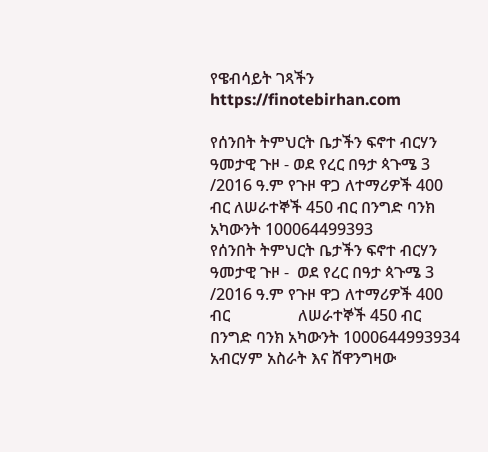የዌብሳይት ገጻችን https://finotebirhan.com

የሰንበት ትምህርት ቤታችን ፍኖተ ብርሃን ዓመታዊ ጉዞ - ወደ የረር በዓታ ጳጉሜ 3 /2016 ዓ.ም የጉዞ ዋጋ ለተማሪዎች 400 ብር ለሠራተኞች 450 ብር በንግድ ባንክ አካውንት 100064499393
የሰንበት ትምህርት ቤታችን ፍኖተ ብርሃን ዓመታዊ ጉዞ -  ወደ የረር በዓታ ጳጉሜ 3 /2016 ዓ.ም የጉዞ ዋጋ ለተማሪዎች 400 ብር                 ለሠራተኞች 450 ብር በንግድ ባንክ አካውንት 1000644993934 አብርሃም አስራት እና ሸዋንግዛው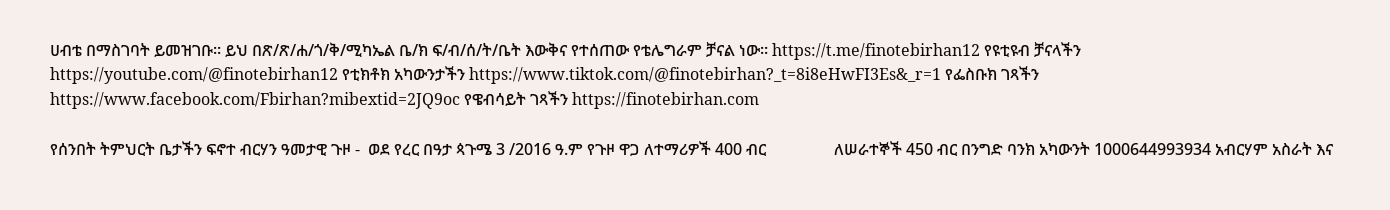ሀብቴ በማስገባት ይመዝገቡ። ይህ በጽ/ጽ/ሐ/ጎ/ቅ/ሚካኤል ቤ/ክ ፍ/ብ/ሰ/ት/ቤት እውቅና የተሰጠው የቴሌግራም ቻናል ነው። https://t.me/finotebirhan12 የዩቲዩብ ቻናላችን https://youtube.com/@finotebirhan12 የቲክቶክ አካውንታችን https://www.tiktok.com/@finotebirhan?_t=8i8eHwFI3Es&_r=1 የፌስቡክ ገጻችን https://www.facebook.com/Fbirhan?mibextid=2JQ9oc የዌብሳይት ገጻችን https://finotebirhan.com

የሰንበት ትምህርት ቤታችን ፍኖተ ብርሃን ዓመታዊ ጉዞ -  ወደ የረር በዓታ ጳጉሜ 3 /2016 ዓ.ም የጉዞ ዋጋ ለተማሪዎች 400 ብር                 ለሠራተኞች 450 ብር በንግድ ባንክ አካውንት 1000644993934 አብርሃም አስራት እና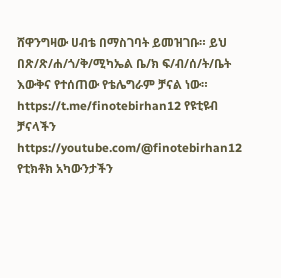ሸዋንግዛው ሀብቴ በማስገባት ይመዝገቡ። ይህ በጽ/ጽ/ሐ/ጎ/ቅ/ሚካኤል ቤ/ክ ፍ/ብ/ሰ/ት/ቤት እውቅና የተሰጠው የቴሌግራም ቻናል ነው። https://t.me/finotebirhan12 የዩቲዩብ ቻናላችን https://youtube.com/@finotebirhan12 የቲክቶክ አካውንታችን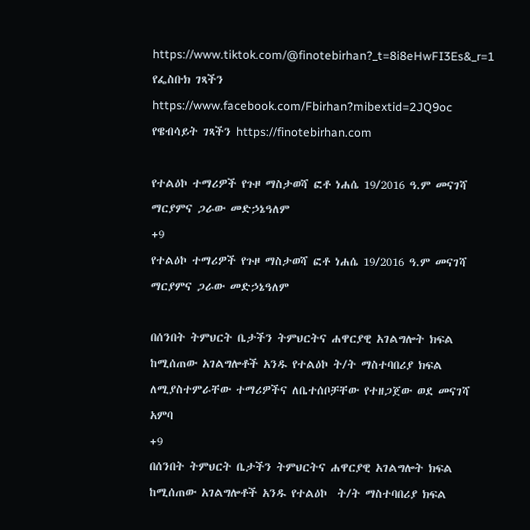https://www.tiktok.com/@finotebirhan?_t=8i8eHwFI3Es&_r=1 የፌስቡክ ገጻችን https://www.facebook.com/Fbirhan?mibextid=2JQ9oc የዌብሳይት ገጻችን https://finotebirhan.com

የተልዕኮ ተማሪዎች የጉዞ ማስታወሻ ፎቶ ነሐሴ 19/2016 ዓ.ም መናገሻ ማርያምና ጋራው መድኃኔዓለም
+9
የተልዕኮ ተማሪዎች የጉዞ ማስታወሻ ፎቶ ነሐሴ 19/2016 ዓ.ም መናገሻ ማርያምና ጋራው መድኃኔዓለም

በሰንበት ትምህርት ቤታችን ትምህርትና ሐዋርያዊ አገልግሎት ክፍል ከሚሰጠው አገልግሎቶች አንዱ የተልዕኮ ት/ት ማስተባበሪያ ክፍል ለሚያስተምራቸው ተማሪዎችና ለቤተሰቦቻቸው የተዘጋጀው ወደ መናገሻ አምባ
+9
በሰንበት ትምህርት ቤታችን ትምህርትና ሐዋርያዊ አገልግሎት ክፍል ከሚሰጠው አገልግሎቶች አንዱ የተልዕኮ  ት/ት ማስተባበሪያ ክፍል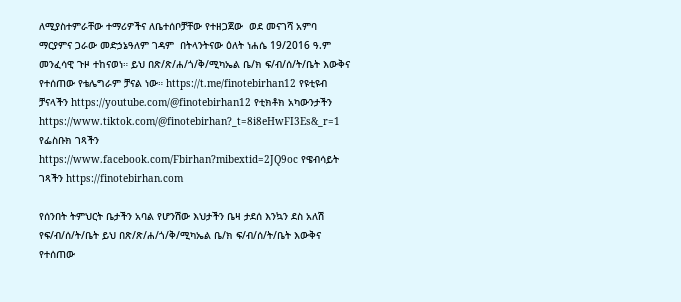ለሚያስተምራቸው ተማሪዎችና ለቤተሰቦቻቸው የተዘጋጀው  ወደ መናገሻ አምባ ማርያምና ጋራው መድኃኔዓለም ገዳም  በትላንትናው ዕለት ነሐሴ 19/2016 ዓ.ም መንፈሳዊ ጉዞ ተከናወነ። ይህ በጽ/ጽ/ሐ/ጎ/ቅ/ሚካኤል ቤ/ክ ፍ/ብ/ሰ/ት/ቤት እውቅና የተሰጠው የቴሌግራም ቻናል ነው። https://t.me/finotebirhan12 የዩቲዩብ ቻናላችን https://youtube.com/@finotebirhan12 የቲክቶክ አካውንታችን https://www.tiktok.com/@finotebirhan?_t=8i8eHwFI3Es&_r=1 የፌስቡክ ገጻችን  https://www.facebook.com/Fbirhan?mibextid=2JQ9oc የዌብሳይት ገጻችን https://finotebirhan.com

የሰንበት ትምህርት ቤታችን አባል የሆንሽው እህታችን ቤዛ ታደሰ እንኳን ደስ አለሽ የፍ/ብ/ሰ/ት/ቤት ይህ በጽ/ጽ/ሐ/ጎ/ቅ/ሚካኤል ቤ/ክ ፍ/ብ/ሰ/ት/ቤት እውቅና የተሰጠው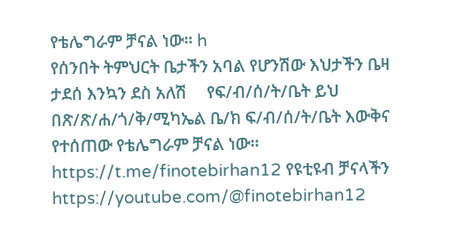የቴሌግራም ቻናል ነው። h
የሰንበት ትምህርት ቤታችን አባል የሆንሽው እህታችን ቤዛ ታደሰ እንኳን ደስ አለሽ     የፍ/ብ/ሰ/ት/ቤት ይህ በጽ/ጽ/ሐ/ጎ/ቅ/ሚካኤል ቤ/ክ ፍ/ብ/ሰ/ት/ቤት እውቅና የተሰጠው የቴሌግራም ቻናል ነው። https://t.me/finotebirhan12 የዩቲዩብ ቻናላችን https://youtube.com/@finotebirhan12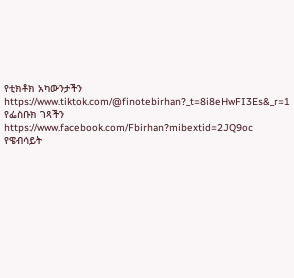የቲክቶክ አካውንታችን https://www.tiktok.com/@finotebirhan?_t=8i8eHwFI3Es&_r=1 የፌስቡክ ገጻችን https://www.facebook.com/Fbirhan?mibextid=2JQ9oc የዌብሳይት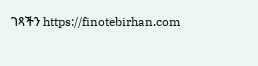ገጻችን https://finotebirhan.com